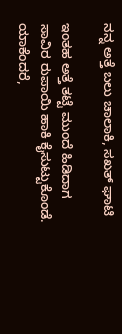ನನ್ನ ಅತ್ತೆ ಬಲು ಚಾಲಾಕಿ, ಸಖತ್ ಘಾಟಿ

ಇಂತಹ ಅತ್ತೆ ತಟ್ಟೆ ಮುಂದೆ ಹಿಡಿದಾಗ ಸಾವಿರ ರುಪಾಯಿ ಹಾಕಿ ಕೈಸುಟ್ಟುಕೊಂಡೆ. ಯಾಕೆಂದರೆ,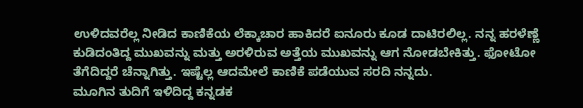ಉಳಿದವರೆಲ್ಲ ನೀಡಿದ ಕಾಣಿಕೆಯ ಲೆಕ್ಕಾಚಾರ ಹಾಕಿದರೆ ಐನೂರು ಕೂಡ ದಾಟಿರಲಿಲ್ಲ. ನನ್ನ ಹರಳೆಣ್ಣೆ ಕುಡಿದಂತಿದ್ದ ಮುಖವನ್ನು ಮತ್ತು ಅರಳಿರುವ ಅತ್ತೆಯ ಮುಖವನ್ನು ಆಗ ನೋಡಬೇಕಿತ್ತು. ಫೋಟೋ ತೆಗೆದಿದ್ದರೆ ಚೆನ್ನಾಗಿತ್ತು. ಇಷ್ಟೆಲ್ಲ ಆದಮೇಲೆ ಕಾಣಿಕೆ ಪಡೆಯುವ ಸರದಿ ನನ್ನದು.
ಮೂಗಿನ ತುದಿಗೆ ಇಳಿದಿದ್ದ ಕನ್ನಡಕ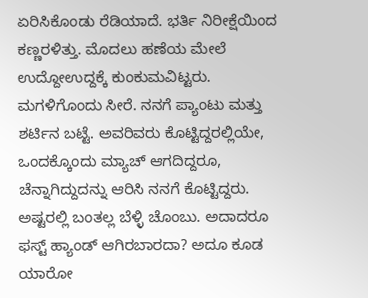ಏರಿಸಿಕೊಂಡು ರೆಡಿಯಾದೆ. ಭರ್ತಿ ನಿರೀಕ್ಷೆಯಿಂದ ಕಣ್ಣರಳಿತ್ತು. ಮೊದಲು ಹಣೆಯ ಮೇಲೆ ಉದ್ದೋಉದ್ದಕ್ಕೆ ಕುಂಕುಮವಿಟ್ಟರು. ಮಗಳಿಗೊಂದು ಸೀರೆ. ನನಗೆ ಪ್ಯಾಂಟು ಮತ್ತು ಶರ್ಟಿನ ಬಟ್ಟೆ. ಅವರಿವರು ಕೊಟ್ಟಿದ್ದರಲ್ಲಿಯೇ, ಒಂದಕ್ಕೊಂದು ಮ್ಯಾಚ್ ಆಗದಿದ್ದರೂ, ಚೆನ್ನಾಗಿದ್ದುದನ್ನು ಆರಿಸಿ ನನಗೆ ಕೊಟ್ಟಿದ್ದರು. ಅಷ್ಟರಲ್ಲಿ ಬಂತಲ್ಲ ಬೆಳ್ಳಿ ಚೊಂಬು. ಅದಾದರೂ ಫಸ್ಟ್ ಹ್ಯಾಂಡ್ ಆಗಿರಬಾರದಾ? ಅದೂ ಕೂಡ ಯಾರೋ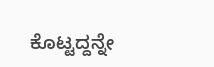ಕೊಟ್ಟದ್ದನ್ನೇ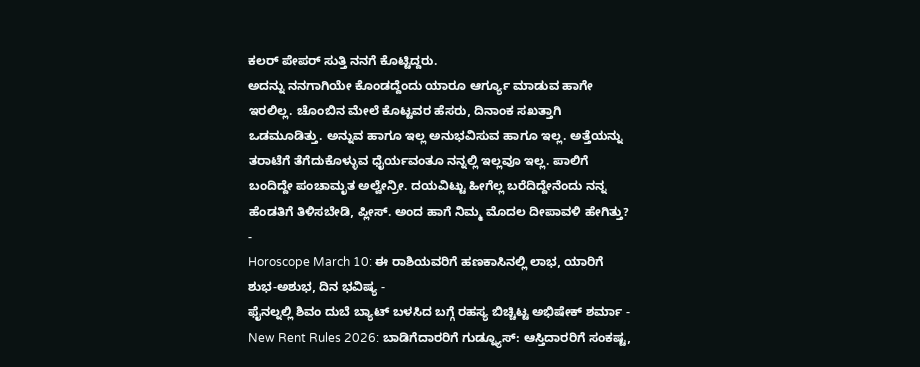ಕಲರ್ ಪೇಪರ್ ಸುತ್ತಿ ನನಗೆ ಕೊಟ್ಟಿದ್ದರು.
ಅದನ್ನು ನನಗಾಗಿಯೇ ಕೊಂಡದ್ದೆಂದು ಯಾರೂ ಆರ್ಗ್ಯೂ ಮಾಡುವ ಹಾಗೇ ಇರಲಿಲ್ಲ. ಚೊಂಬಿನ ಮೇಲೆ ಕೊಟ್ಟವರ ಹೆಸರು, ದಿನಾಂಕ ಸಖತ್ತಾಗಿ ಒಡಮೂಡಿತ್ತು. ಅನ್ನುವ ಹಾಗೂ ಇಲ್ಲ ಅನುಭವಿಸುವ ಹಾಗೂ ಇಲ್ಲ. ಅತ್ತೆಯನ್ನು ತರಾಟೆಗೆ ತೆಗೆದುಕೊಳ್ಳುವ ಧೈರ್ಯವಂತೂ ನನ್ನಲ್ಲಿ ಇಲ್ಲವೂ ಇಲ್ಲ. ಪಾಲಿಗೆ ಬಂದಿದ್ದೇ ಪಂಚಾಮೃತ ಅಲ್ವೇನ್ರೀ. ದಯವಿಟ್ಟು ಹೀಗೆಲ್ಲ ಬರೆದಿದ್ದೇನೆಂದು ನನ್ನ ಹೆಂಡತಿಗೆ ತಿಳಿಸಬೇಡಿ, ಪ್ಲೀಸ್. ಅಂದ ಹಾಗೆ ನಿಮ್ಮ ಮೊದಲ ದೀಪಾವಳಿ ಹೇಗಿತ್ತು?
-
Horoscope March 10: ಈ ರಾಶಿಯವರಿಗೆ ಹಣಕಾಸಿನಲ್ಲಿ ಲಾಭ, ಯಾರಿಗೆ ಶುಭ-ಅಶುಭ, ದಿನ ಭವಿಷ್ಯ -
ಫೈನಲ್ನಲ್ಲಿ ಶಿವಂ ದುಬೆ ಬ್ಯಾಟ್ ಬಳಸಿದ ಬಗ್ಗೆ ರಹಸ್ಯ ಬಿಚ್ಚಿಟ್ಟ ಅಭಿಷೇಕ್ ಶರ್ಮಾ -
New Rent Rules 2026: ಬಾಡಿಗೆದಾರರಿಗೆ ಗುಡ್ನ್ಯೂಸ್: ಆಸ್ತಿದಾರರಿಗೆ ಸಂಕಷ್ಟ,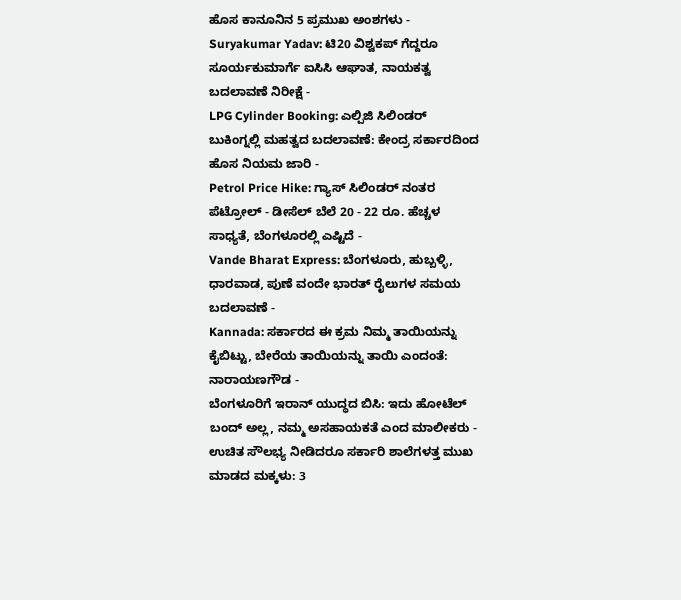ಹೊಸ ಕಾನೂನಿನ 5 ಪ್ರಮುಖ ಅಂಶಗಳು -
Suryakumar Yadav: ಟಿ20 ವಿಶ್ವಕಪ್ ಗೆದ್ದರೂ ಸೂರ್ಯಕುಮಾರ್ಗೆ ಐಸಿಸಿ ಆಘಾತ, ನಾಯಕತ್ವ ಬದಲಾವಣೆ ನಿರೀಕ್ಷೆ -
LPG Cylinder Booking: ಎಲ್ಪಿಜಿ ಸಿಲಿಂಡರ್ ಬುಕಿಂಗ್ನಲ್ಲಿ ಮಹತ್ವದ ಬದಲಾವಣೆ: ಕೇಂದ್ರ ಸರ್ಕಾರದಿಂದ ಹೊಸ ನಿಯಮ ಜಾರಿ -
Petrol Price Hike: ಗ್ಯಾಸ್ ಸಿಲಿಂಡರ್ ನಂತರ ಪೆಟ್ರೋಲ್ - ಡೀಸೆಲ್ ಬೆಲೆ 20 - 22 ರೂ. ಹೆಚ್ಚಳ ಸಾಧ್ಯತೆ, ಬೆಂಗಳೂರಲ್ಲಿ ಎಷ್ಟಿದೆ -
Vande Bharat Express: ಬೆಂಗಳೂರು, ಹುಬ್ಬಳ್ಳಿ, ಧಾರವಾಡ, ಪುಣೆ ವಂದೇ ಭಾರತ್ ರೈಲುಗಳ ಸಮಯ ಬದಲಾವಣೆ -
Kannada: ಸರ್ಕಾರದ ಈ ಕ್ರಮ ನಿಮ್ಮ ತಾಯಿಯನ್ನು ಕೈಬಿಟ್ಟು, ಬೇರೆಯ ತಾಯಿಯನ್ನು ತಾಯಿ ಎಂದಂತೆ: ನಾರಾಯಣಗೌಡ -
ಬೆಂಗಳೂರಿಗೆ ಇರಾನ್ ಯುದ್ಧದ ಬಿಸಿ: ಇದು ಹೋಟೆಲ್ ಬಂದ್ ಅಲ್ಲ, ನಮ್ಮ ಅಸಹಾಯಕತೆ ಎಂದ ಮಾಲೀಕರು -
ಉಚಿತ ಸೌಲಭ್ಯ ನೀಡಿದರೂ ಸರ್ಕಾರಿ ಶಾಲೆಗಳತ್ತ ಮುಖ ಮಾಡದ ಮಕ್ಕಳು: 3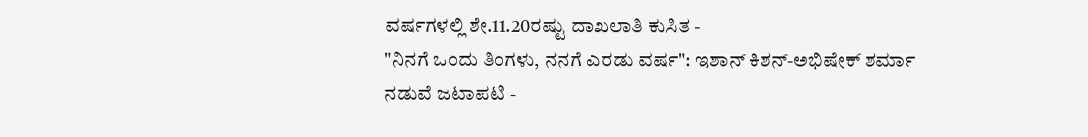ವರ್ಷಗಳಲ್ಲಿ ಶೇ.11.20ರಷ್ಟು ದಾಖಲಾತಿ ಕುಸಿತ -
"ನಿನಗೆ ಒಂದು ತಿಂಗಳು, ನನಗೆ ಎರಡು ವರ್ಷ": ಇಶಾನ್ ಕಿಶನ್-ಅಭಿಷೇಕ್ ಶರ್ಮಾ ನಡುವೆ ಜಟಾಪಟಿ -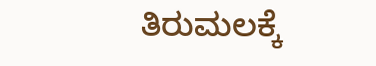ತಿರುಮಲಕ್ಕೆ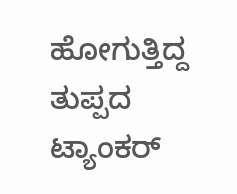ಹೋಗುತ್ತಿದ್ದ ತುಪ್ಪದ ಟ್ಯಾಂಕರ್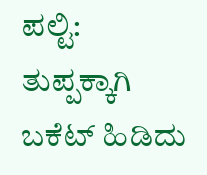ಪಲ್ಟಿ: ತುಪ್ಪಕ್ಕಾಗಿ ಬಕೆಟ್ ಹಿಡಿದು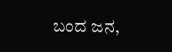ಬಂದ ಜನ,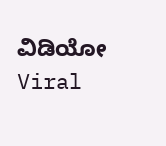ವಿಡಿಯೋ Viral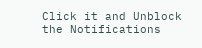Click it and Unblock the Notifications